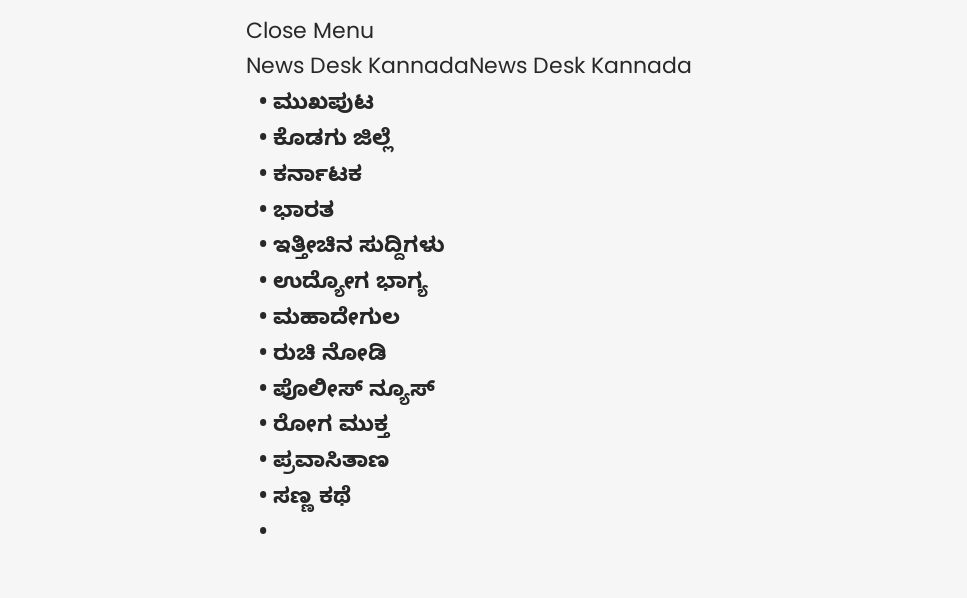Close Menu
News Desk KannadaNews Desk Kannada
  • ಮುಖಪುಟ
  • ಕೊಡಗು ಜಿಲ್ಲೆ
  • ಕರ್ನಾಟಕ
  • ಭಾರತ
  • ಇತ್ತೀಚಿನ ಸುದ್ದಿಗಳು
  • ಉದ್ಯೋಗ ಭಾಗ್ಯ
  • ಮಹಾದೇಗುಲ
  • ರುಚಿ ನೋಡಿ
  • ಪೊಲೀಸ್ ನ್ಯೂಸ್
  • ರೋಗ ಮುಕ್ತ
  • ಪ್ರವಾಸಿತಾಣ
  • ಸಣ್ಣ ಕಥೆ
  •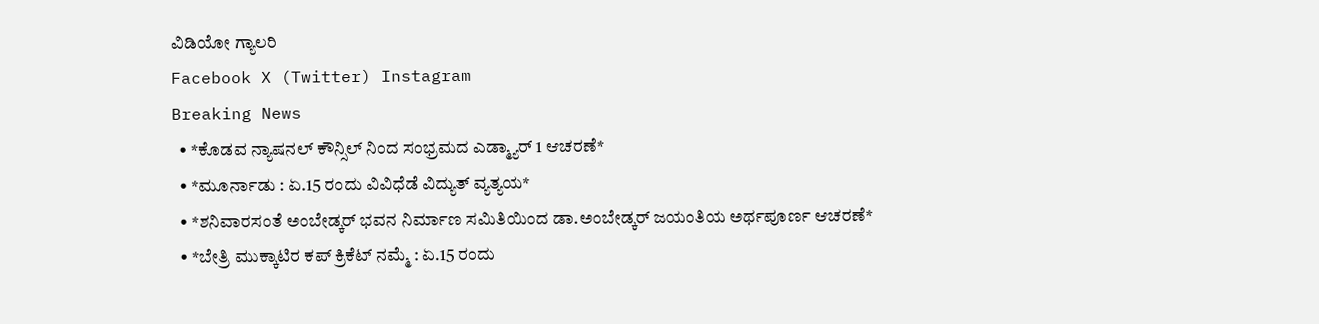ವಿಡಿಯೋ ಗ್ಯಾಲರಿ
Facebook X (Twitter) Instagram
Breaking News
  • *ಕೊಡವ ನ್ಯಾಷನಲ್ ಕೌನ್ಸಿಲ್ ನಿಂದ ಸಂಭ್ರಮದ ಎಡ್ಮ್ಯಾರ್ 1 ಆಚರಣೆ*
  • *ಮೂರ್ನಾಡು : ಏ.15 ರಂದು ವಿವಿಧೆಡೆ ವಿದ್ಯುತ್ ವ್ಯತ್ಯಯ*
  • *ಶನಿವಾರಸಂತೆ ಅಂಬೇಡ್ಕರ್ ಭವನ ನಿರ್ಮಾಣ ಸಮಿತಿಯಿಂದ ಡಾ.ಅಂಬೇಡ್ಕರ್ ಜಯಂತಿಯ ಅರ್ಥಪೂರ್ಣ ಆಚರಣೆ*
  • *ಬೇತ್ರಿ ಮುಕ್ಕಾಟಿರ ಕಪ್ ಕ್ರಿಕೆಟ್ ನಮ್ಮೆ : ಏ.15 ರಂದು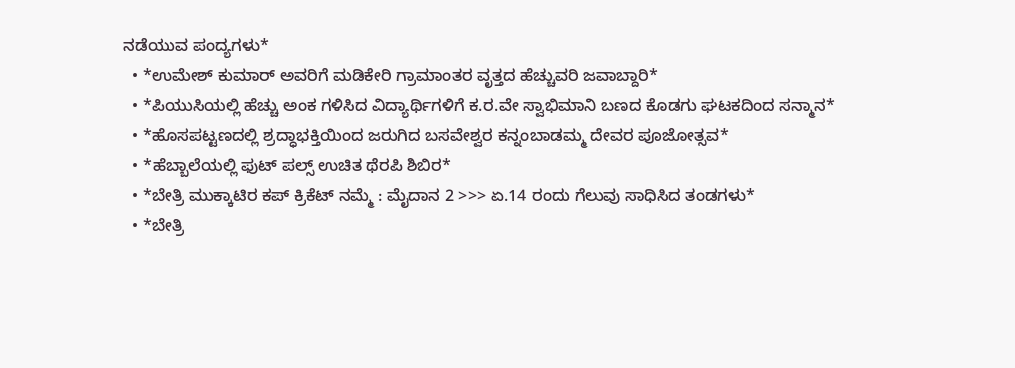ನಡೆಯುವ ಪಂದ್ಯಗಳು*
  • *ಉಮೇಶ್ ಕುಮಾರ್ ಅವರಿಗೆ ಮಡಿಕೇರಿ ಗ್ರಾಮಾಂತರ ವೃತ್ತದ ಹೆಚ್ಚುವರಿ ಜವಾಬ್ದಾರಿ*
  • *ಪಿಯುಸಿಯಲ್ಲಿ ಹೆಚ್ಚು ಅಂಕ ಗಳಿಸಿದ ವಿದ್ಯಾರ್ಥಿಗಳಿಗೆ ಕ.ರ.ವೇ ಸ್ವಾಭಿಮಾನಿ ಬಣದ ಕೊಡಗು ಘಟಕದಿಂದ ಸನ್ಮಾನ*
  • *ಹೊಸಪಟ್ಟಣದಲ್ಲಿ ಶ್ರದ್ಧಾಭಕ್ತಿಯಿಂದ ಜರುಗಿದ ಬಸವೇಶ್ವರ ಕನ್ನಂಬಾಡಮ್ಮ ದೇವರ ಪೂಜೋತ್ಸವ*
  • *ಹೆಬ್ಬಾಲೆಯಲ್ಲಿ ಫುಟ್ ಪಲ್ಸ್ ಉಚಿತ ಥೆರಪಿ ಶಿಬಿರ*
  • *ಬೇತ್ರಿ ಮುಕ್ಕಾಟಿರ ಕಪ್ ಕ್ರಿಕೆಟ್ ನಮ್ಮೆ : ಮೈದಾನ 2 >>> ಏ.14 ರಂದು ಗೆಲುವು ಸಾಧಿಸಿದ ತಂಡಗಳು*
  • *ಬೇತ್ರಿ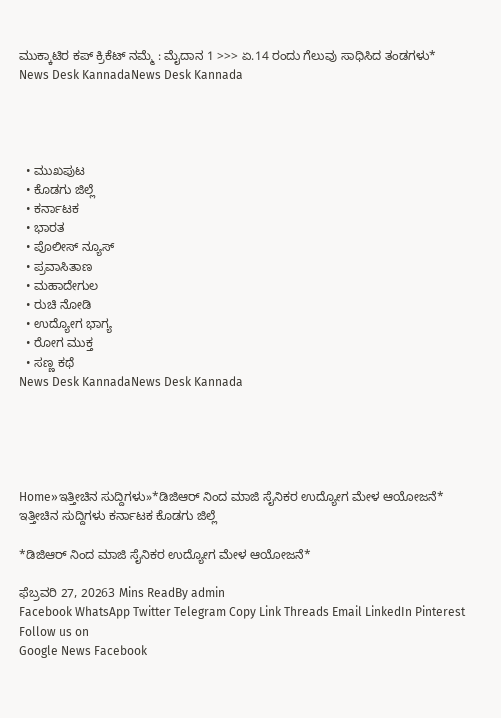ಮುಕ್ಕಾಟಿರ ಕಪ್ ಕ್ರಿಕೆಟ್ ನಮ್ಮೆ : ಮೈದಾನ 1 >>> ಏ.14 ರಂದು ಗೆಲುವು ಸಾಧಿಸಿದ ತಂಡಗಳು*
News Desk KannadaNews Desk Kannada




  • ಮುಖಪುಟ
  • ಕೊಡಗು ಜಿಲ್ಲೆ
  • ಕರ್ನಾಟಕ
  • ಭಾರತ
  • ಪೊಲೀಸ್ ನ್ಯೂಸ್
  • ಪ್ರವಾಸಿತಾಣ
  • ಮಹಾದೇಗುಲ
  • ರುಚಿ ನೋಡಿ
  • ಉದ್ಯೋಗ ಭಾಗ್ಯ
  • ರೋಗ ಮುಕ್ತ
  • ಸಣ್ಣ ಕಥೆ
News Desk KannadaNews Desk Kannada





Home»ಇತ್ತೀಚಿನ ಸುದ್ದಿಗಳು»*ಡಿಜಿಆರ್ ನಿಂದ ಮಾಜಿ ಸೈನಿಕರ ಉದ್ಯೋಗ ಮೇಳ ಆಯೋಜನೆ*
ಇತ್ತೀಚಿನ ಸುದ್ದಿಗಳು ಕರ್ನಾಟಕ ಕೊಡಗು ಜಿಲ್ಲೆ

*ಡಿಜಿಆರ್ ನಿಂದ ಮಾಜಿ ಸೈನಿಕರ ಉದ್ಯೋಗ ಮೇಳ ಆಯೋಜನೆ*

ಫೆಬ್ರವರಿ 27, 20263 Mins ReadBy admin
Facebook WhatsApp Twitter Telegram Copy Link Threads Email LinkedIn Pinterest
Follow us on
Google News Facebook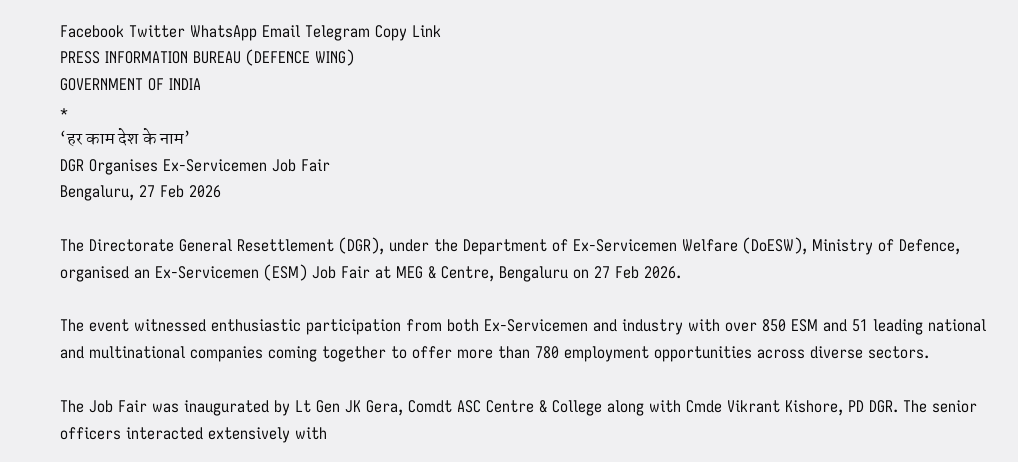Facebook Twitter WhatsApp Email Telegram Copy Link
PRESS INFORMATION BUREAU (DEFENCE WING)
GOVERNMENT OF INDIA
*
‘हर काम देश के नाम’
DGR Organises Ex-Servicemen Job Fair
Bengaluru, 27 Feb 2026

The Directorate General Resettlement (DGR), under the Department of Ex-Servicemen Welfare (DoESW), Ministry of Defence, organised an Ex-Servicemen (ESM) Job Fair at MEG & Centre, Bengaluru on 27 Feb 2026.

The event witnessed enthusiastic participation from both Ex-Servicemen and industry with over 850 ESM and 51 leading national and multinational companies coming together to offer more than 780 employment opportunities across diverse sectors.

The Job Fair was inaugurated by Lt Gen JK Gera, Comdt ASC Centre & College along with Cmde Vikrant Kishore, PD DGR. The senior officers interacted extensively with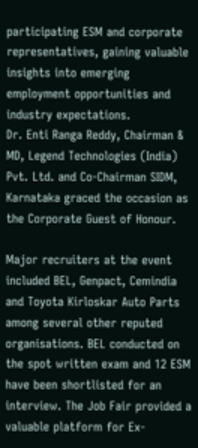participating ESM and corporate representatives, gaining valuable insights into emerging employment opportunities and industry expectations.
Dr. Enti Ranga Reddy, Chairman & MD, Legend Technologies (India) Pvt. Ltd. and Co-Chairman SIDM, Karnataka graced the occasion as the Corporate Guest of Honour.

Major recruiters at the event included BEL, Genpact, Cemindia and Toyota Kirloskar Auto Parts among several other reputed organisations. BEL conducted on the spot written exam and 12 ESM have been shortlisted for an interview. The Job Fair provided a valuable platform for Ex-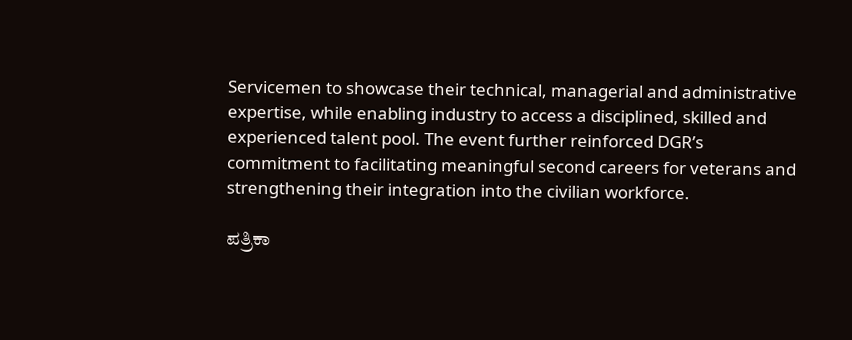Servicemen to showcase their technical, managerial and administrative expertise, while enabling industry to access a disciplined, skilled and experienced talent pool. The event further reinforced DGR’s commitment to facilitating meaningful second careers for veterans and strengthening their integration into the civilian workforce.

ಪತ್ರಿಕಾ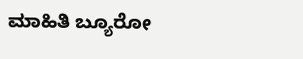ಮಾಹಿತಿ ಬ್ಯೂರೋ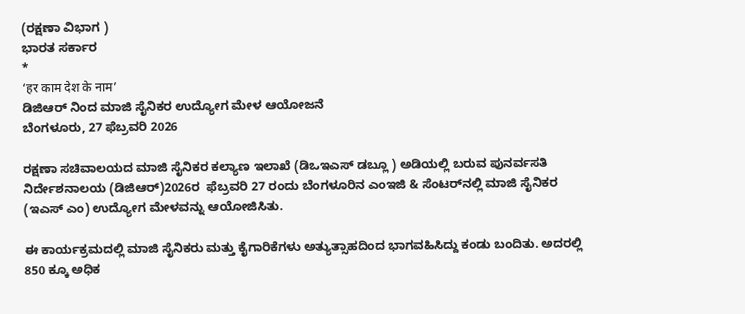(ರಕ್ಷಣಾ ವಿಭಾಗ )
ಭಾರತ ಸರ್ಕಾರ
*
‘हर काम देश के नाम’
ಡಿಜಿಆರ್ ನಿಂದ ಮಾಜಿ ಸೈನಿಕರ ಉದ್ಯೋಗ ಮೇಳ ಆಯೋಜನೆ
ಬೆಂಗಳೂರು, 27 ಫೆಬ್ರವರಿ 2026

ರಕ್ಷಣಾ ಸಚಿವಾಲಯದ ಮಾಜಿ ಸೈನಿಕರ ಕಲ್ಯಾಣ ಇಲಾಖೆ (ಡಿಒಇಎಸ್ ಡಬ್ಲೂ ) ಅಡಿಯಲ್ಲಿ ಬರುವ ಪುನರ್ವಸತಿ ನಿರ್ದೇಶನಾಲಯ (ಡಿಜಿಆರ್)2026ರ  ಫೆಬ್ರವರಿ 27 ರಂದು ಬೆಂಗಳೂರಿನ ಎಂಇಜಿ & ಸೆಂಟರ್‌ನಲ್ಲಿ ಮಾಜಿ ಸೈನಿಕರ (ಇಎಸ್ ಎಂ) ಉದ್ಯೋಗ ಮೇಳವನ್ನು ಆಯೋಜಿಸಿತು.

ಈ ಕಾರ್ಯಕ್ರಮದಲ್ಲಿ ಮಾಜಿ ಸೈನಿಕರು ಮತ್ತು ಕೈಗಾರಿಕೆಗಳು ಅತ್ಯುತ್ಸಾಹದಿಂದ ಭಾಗವಹಿಸಿದ್ದು ಕಂಡು ಬಂದಿತು. ಅದರಲ್ಲಿ 850 ಕ್ಕೂ ಅಧಿಕ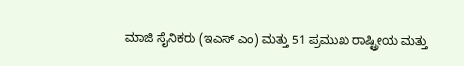ಮಾಜಿ ಸೈನಿಕರು (ಇಎಸ್ ಎಂ) ಮತ್ತು 51 ಪ್ರಮುಖ ರಾಷ್ಟ್ರೀಯ ಮತ್ತು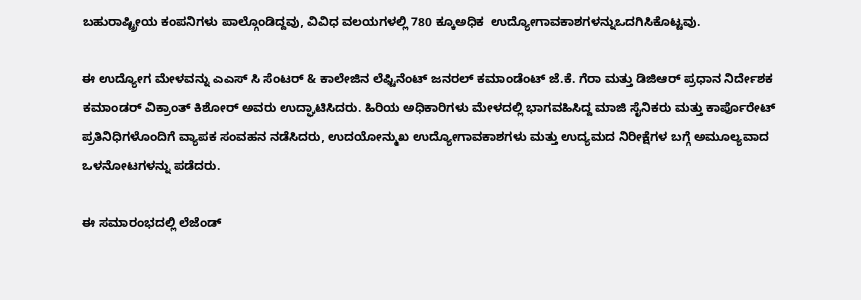ಬಹುರಾಷ್ಟ್ರೀಯ ಕಂಪನಿಗಳು ಪಾಲ್ಗೊಂಡಿದ್ದವು, ವಿವಿಧ ವಲಯಗಳಲ್ಲಿ 780 ಕ್ಕೂಅಧಿಕ  ಉದ್ಯೋಗಾವಕಾಶಗಳನ್ನುಒದಗಿಸಿಕೊಟ್ಟವು.

ಈ ಉದ್ಯೋಗ ಮೇಳವನ್ನು ಎಎಸ್ ಸಿ ಸೆಂಟರ್ & ಕಾಲೇಜಿನ ಲೆಫ್ಟಿನೆಂಟ್ ಜನರಲ್ ಕಮಾಂಡೆಂಟ್ ಜೆ.ಕೆ. ಗೆರಾ ಮತ್ತು ಡಿಜಿಆರ್ ಪ್ರಧಾನ ನಿರ್ದೇಶಕ ಕಮಾಂಡರ್ ವಿಕ್ರಾಂತ್ ಕಿಶೋರ್ ಅವರು ಉದ್ಘಾಟಿಸಿದರು. ಹಿರಿಯ ಅಧಿಕಾರಿಗಳು ಮೇಳದಲ್ಲಿ ಭಾಗವಹಿಸಿದ್ದ ಮಾಜಿ ಸೈನಿಕರು ಮತ್ತು ಕಾರ್ಪೊರೇಟ್ ಪ್ರತಿನಿಧಿಗಳೊಂದಿಗೆ ವ್ಯಾಪಕ ಸಂವಹನ ನಡೆಸಿದರು, ಉದಯೋನ್ಮುಖ ಉದ್ಯೋಗಾವಕಾಶಗಳು ಮತ್ತು ಉದ್ಯಮದ ನಿರೀಕ್ಷೆಗಳ ಬಗ್ಗೆ ಅಮೂಲ್ಯವಾದ ಒಳನೋಟಗಳನ್ನು ಪಡೆದರು.

ಈ ಸಮಾರಂಭದಲ್ಲಿ ಲೆಜೆಂಡ್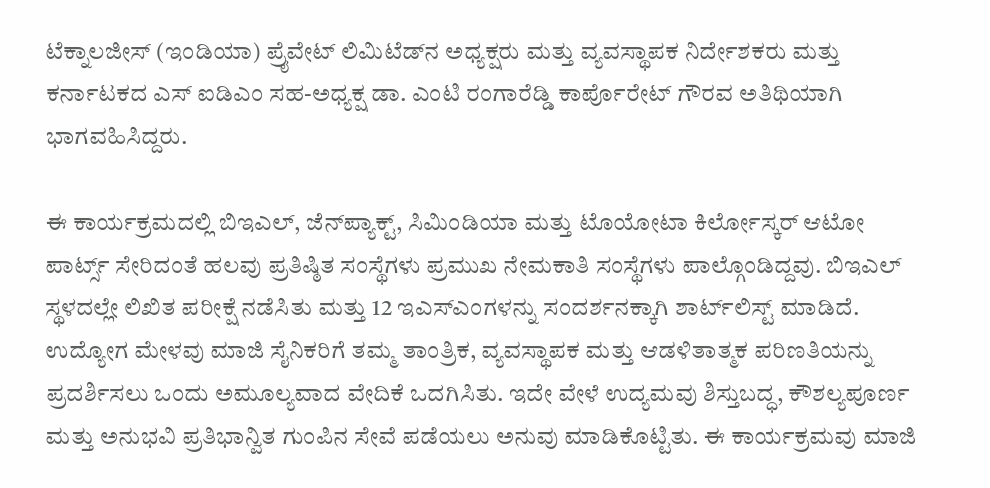ಟೆಕ್ನಾಲಜೀಸ್ (ಇಂಡಿಯಾ) ಪ್ರೈವೇಟ್ ಲಿಮಿಟೆಡ್‌ನ ಅಧ್ಯಕ್ಷರು ಮತ್ತು ವ್ಯವಸ್ಥಾಪಕ ನಿರ್ದೇಶಕರು ಮತ್ತು ಕರ್ನಾಟಕದ ಎಸ್ ಐಡಿಎಂ ಸಹ-ಅಧ್ಯಕ್ಷ ಡಾ. ಎಂಟಿ ರಂಗಾರೆಡ್ಡಿ ಕಾರ್ಪೊರೇಟ್ ಗೌರವ ಅತಿಥಿಯಾಗಿ ಭಾಗವಹಿಸಿದ್ದರು.

ಈ ಕಾರ್ಯಕ್ರಮದಲ್ಲಿ ಬಿಇಎಲ್, ಜೆನ್‌ಪ್ಯಾಕ್ಟ್, ಸಿಮಿಂಡಿಯಾ ಮತ್ತು ಟೊಯೋಟಾ ಕಿರ್ಲೋಸ್ಕರ್ ಆಟೋ ಪಾರ್ಟ್ಸ್ ಸೇರಿದಂತೆ ಹಲವು ಪ್ರತಿಷ್ಠಿತ ಸಂಸ್ಥೆಗಳು ಪ್ರಮುಖ ನೇಮಕಾತಿ ಸಂಸ್ಥೆಗಳು ಪಾಲ್ಗೊಂಡಿದ್ದವು. ಬಿಇಎಲ್ ಸ್ಥಳದಲ್ಲೇ ಲಿಖಿತ ಪರೀಕ್ಷೆ ನಡೆಸಿತು ಮತ್ತು 12 ಇಎಸ್‌ಎಂಗಳನ್ನು ಸಂದರ್ಶನಕ್ಕಾಗಿ ಶಾರ್ಟ್‌ಲಿಸ್ಟ್ ಮಾಡಿದೆ. ಉದ್ಯೋಗ ಮೇಳವು ಮಾಜಿ ಸೈನಿಕರಿಗೆ ತಮ್ಮ ತಾಂತ್ರಿಕ, ವ್ಯವಸ್ಥಾಪಕ ಮತ್ತು ಆಡಳಿತಾತ್ಮಕ ಪರಿಣತಿಯನ್ನು ಪ್ರದರ್ಶಿಸಲು ಒಂದು ಅಮೂಲ್ಯವಾದ ವೇದಿಕೆ ಒದಗಿಸಿತು. ಇದೇ ವೇಳೆ ಉದ್ಯಮವು ಶಿಸ್ತುಬದ್ಧ, ಕೌಶಲ್ಯಪೂರ್ಣ ಮತ್ತು ಅನುಭವಿ ಪ್ರತಿಭಾನ್ವಿತ ಗುಂಪಿನ ಸೇವೆ ಪಡೆಯಲು ಅನುವು ಮಾಡಿಕೊಟ್ಟಿತು. ಈ ಕಾರ್ಯಕ್ರಮವು ಮಾಜಿ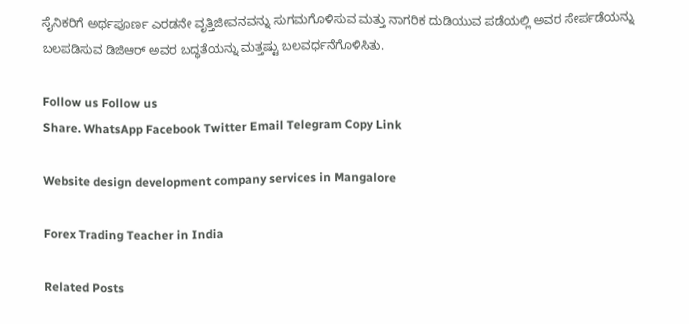ಸೈನಿಕರಿಗೆ ಅರ್ಥಪೂರ್ಣ ಎರಡನೇ ವೃತ್ತಿಜೀವನವನ್ನು ಸುಗಮಗೊಳಿಸುವ ಮತ್ತು ನಾಗರಿಕ ದುಡಿಯುವ ಪಡೆಯಲ್ಲಿ ಅವರ ಸೇರ್ಪಡೆಯನ್ನು ಬಲಪಡಿಸುವ ಡಿಜಿಆರ್ ಅವರ ಬದ್ಧತೆಯನ್ನು ಮತ್ತಷ್ಟು ಬಲವರ್ಧನೆಗೊಳಿಸಿತು.

Follow us Follow us
Share. WhatsApp Facebook Twitter Email Telegram Copy Link

Website design development company services in Mangalore

Forex Trading Teacher in India

Related Posts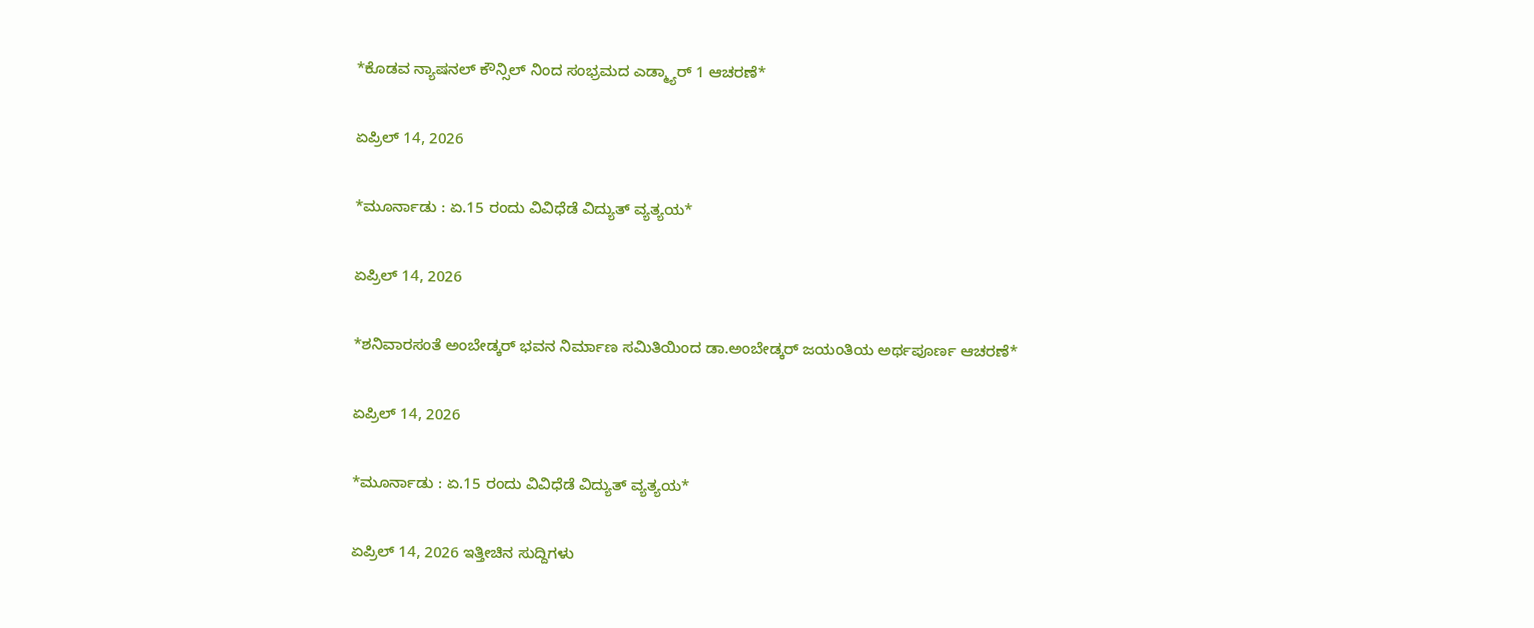*ಕೊಡವ ನ್ಯಾಷನಲ್ ಕೌನ್ಸಿಲ್ ನಿಂದ ಸಂಭ್ರಮದ ಎಡ್ಮ್ಯಾರ್ 1 ಆಚರಣೆ*

ಏಪ್ರಿಲ್ 14, 2026

*ಮೂರ್ನಾಡು : ಏ.15 ರಂದು ವಿವಿಧೆಡೆ ವಿದ್ಯುತ್ ವ್ಯತ್ಯಯ*

ಏಪ್ರಿಲ್ 14, 2026

*ಶನಿವಾರಸಂತೆ ಅಂಬೇಡ್ಕರ್ ಭವನ ನಿರ್ಮಾಣ ಸಮಿತಿಯಿಂದ ಡಾ.ಅಂಬೇಡ್ಕರ್ ಜಯಂತಿಯ ಅರ್ಥಪೂರ್ಣ ಆಚರಣೆ*

ಏಪ್ರಿಲ್ 14, 2026

*ಮೂರ್ನಾಡು : ಏ.15 ರಂದು ವಿವಿಧೆಡೆ ವಿದ್ಯುತ್ ವ್ಯತ್ಯಯ*

ಏಪ್ರಿಲ್ 14, 2026 ಇತ್ತೀಚಿನ ಸುದ್ದಿಗಳು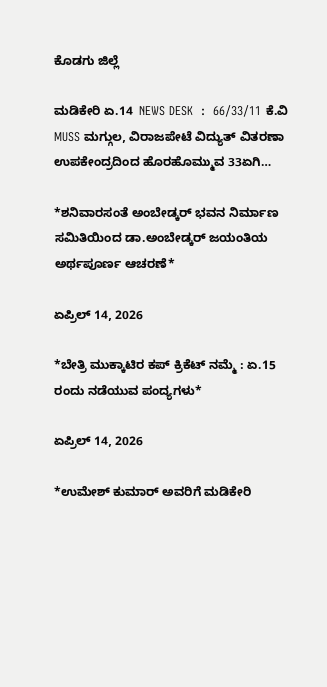ಕೊಡಗು ಜಿಲ್ಲೆ

ಮಡಿಕೇರಿ ಏ.14  NEWS DESK  :  66/33/11 ಕೆ.ವಿ MUSS ಮಗ್ಗುಲ, ವಿರಾಜಪೇಟೆ ವಿದ್ಯುತ್ ವಿತರಣಾ ಉಪಕೇಂದ್ರದಿಂದ ಹೊರಹೊಮ್ಮುವ 33ಏಗಿ…

*ಶನಿವಾರಸಂತೆ ಅಂಬೇಡ್ಕರ್ ಭವನ ನಿರ್ಮಾಣ ಸಮಿತಿಯಿಂದ ಡಾ.ಅಂಬೇಡ್ಕರ್ ಜಯಂತಿಯ ಅರ್ಥಪೂರ್ಣ ಆಚರಣೆ*

ಏಪ್ರಿಲ್ 14, 2026

*ಬೇತ್ರಿ ಮುಕ್ಕಾಟಿರ ಕಪ್ ಕ್ರಿಕೆಟ್ ನಮ್ಮೆ : ಏ.15 ರಂದು ನಡೆಯುವ ಪಂದ್ಯಗಳು*

ಏಪ್ರಿಲ್ 14, 2026

*ಉಮೇಶ್ ಕುಮಾರ್ ಅವರಿಗೆ ಮಡಿಕೇರಿ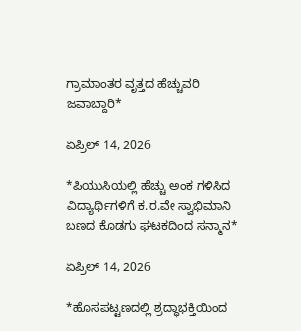ಗ್ರಾಮಾಂತರ ವೃತ್ತದ ಹೆಚ್ಚುವರಿ ಜವಾಬ್ದಾರಿ*

ಏಪ್ರಿಲ್ 14, 2026

*ಪಿಯುಸಿಯಲ್ಲಿ ಹೆಚ್ಚು ಅಂಕ ಗಳಿಸಿದ ವಿದ್ಯಾರ್ಥಿಗಳಿಗೆ ಕ.ರ.ವೇ ಸ್ವಾಭಿಮಾನಿ ಬಣದ ಕೊಡಗು ಘಟಕದಿಂದ ಸನ್ಮಾನ*

ಏಪ್ರಿಲ್ 14, 2026

*ಹೊಸಪಟ್ಟಣದಲ್ಲಿ ಶ್ರದ್ಧಾಭಕ್ತಿಯಿಂದ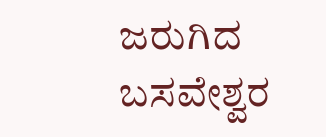ಜರುಗಿದ ಬಸವೇಶ್ವರ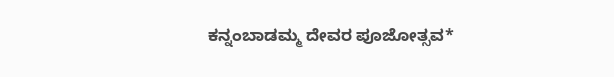ಕನ್ನಂಬಾಡಮ್ಮ ದೇವರ ಪೂಜೋತ್ಸವ*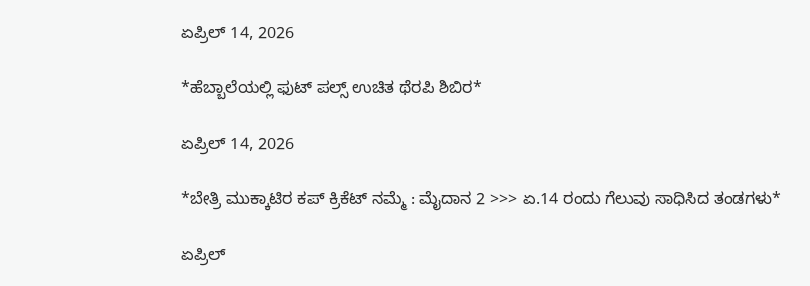ಏಪ್ರಿಲ್ 14, 2026

*ಹೆಬ್ಬಾಲೆಯಲ್ಲಿ ಫುಟ್ ಪಲ್ಸ್ ಉಚಿತ ಥೆರಪಿ ಶಿಬಿರ*

ಏಪ್ರಿಲ್ 14, 2026

*ಬೇತ್ರಿ ಮುಕ್ಕಾಟಿರ ಕಪ್ ಕ್ರಿಕೆಟ್ ನಮ್ಮೆ : ಮೈದಾನ 2 >>> ಏ.14 ರಂದು ಗೆಲುವು ಸಾಧಿಸಿದ ತಂಡಗಳು*

ಏಪ್ರಿಲ್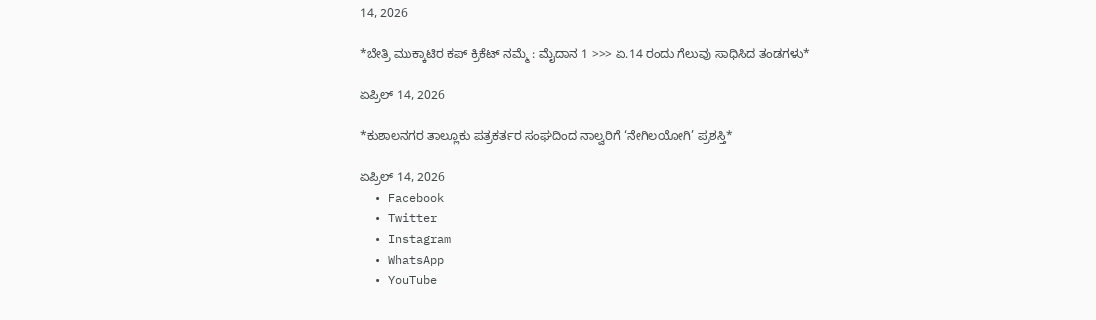14, 2026

*ಬೇತ್ರಿ ಮುಕ್ಕಾಟಿರ ಕಪ್ ಕ್ರಿಕೆಟ್ ನಮ್ಮೆ : ಮೈದಾನ 1 >>> ಏ.14 ರಂದು ಗೆಲುವು ಸಾಧಿಸಿದ ತಂಡಗಳು*

ಏಪ್ರಿಲ್ 14, 2026

*ಕುಶಾಲನಗರ ತಾಲ್ಲೂಕು ಪತ್ರಕರ್ತರ ಸಂಘದಿಂದ ನಾಲ್ವರಿಗೆ ‘ನೇಗಿಲಯೋಗಿ’ ಪ್ರಶಸ್ತಿ*

ಏಪ್ರಿಲ್ 14, 2026
  • Facebook
  • Twitter
  • Instagram
  • WhatsApp
  • YouTube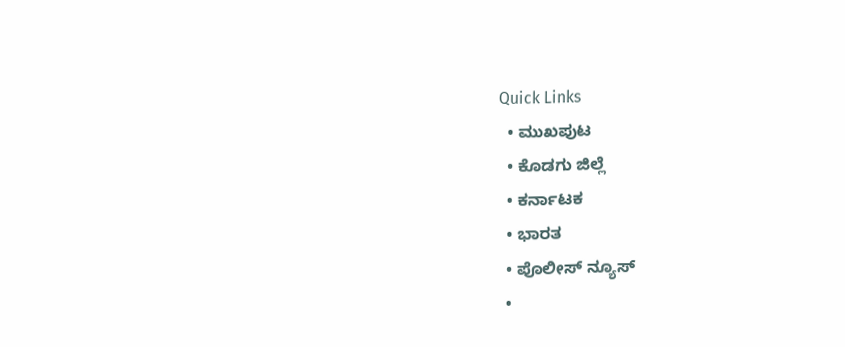Quick Links
  • ಮುಖಪುಟ
  • ಕೊಡಗು ಜಿಲ್ಲೆ
  • ಕರ್ನಾಟಕ
  • ಭಾರತ
  • ಪೊಲೀಸ್ ನ್ಯೂಸ್
  •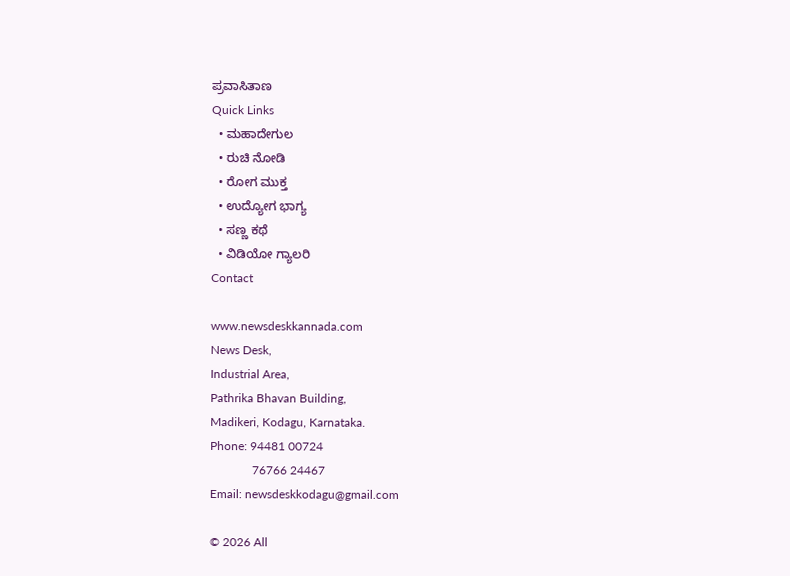ಪ್ರವಾಸಿತಾಣ
Quick Links
  • ಮಹಾದೇಗುಲ
  • ರುಚಿ ನೋಡಿ
  • ರೋಗ ಮುಕ್ತ
  • ಉದ್ಯೋಗ ಭಾಗ್ಯ
  • ಸಣ್ಣ ಕಥೆ
  • ವಿಡಿಯೋ ಗ್ಯಾಲರಿ
Contact

www.newsdeskkannada.com
News Desk,
Industrial Area,
Pathrika Bhavan Building,
Madikeri, Kodagu, Karnataka.
Phone: 94481 00724
              76766 24467
Email: newsdeskkodagu@gmail.com

© 2026 All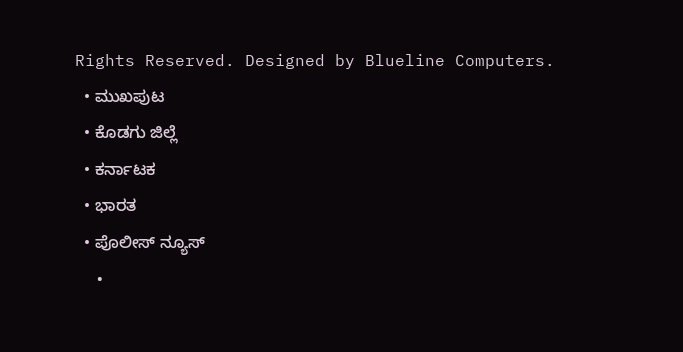Rights Reserved. Designed by Blueline Computers.
  • ಮುಖಪುಟ
  • ಕೊಡಗು ಜಿಲ್ಲೆ
  • ಕರ್ನಾಟಕ
  • ಭಾರತ
  • ಪೊಲೀಸ್ ನ್ಯೂಸ್
  •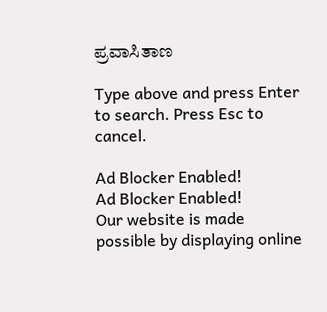ಪ್ರವಾಸಿತಾಣ

Type above and press Enter to search. Press Esc to cancel.

Ad Blocker Enabled!
Ad Blocker Enabled!
Our website is made possible by displaying online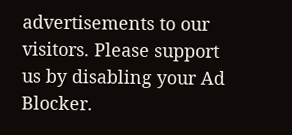advertisements to our visitors. Please support us by disabling your Ad Blocker.